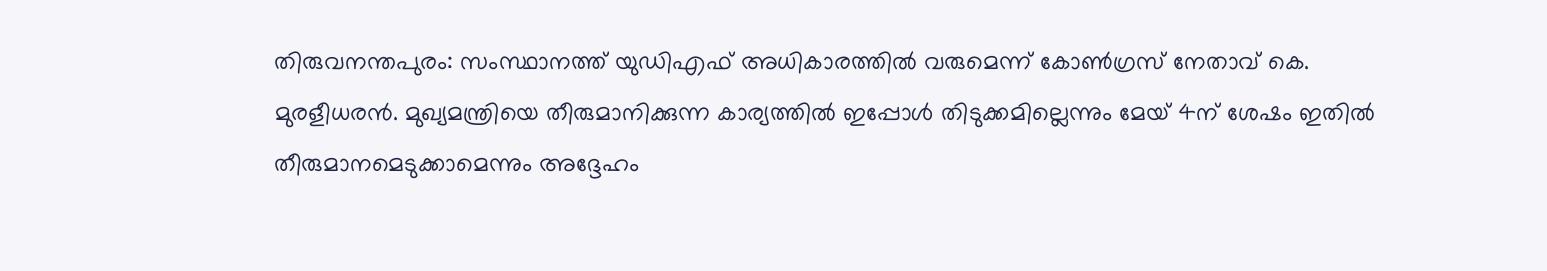തിരുവനന്തപുരം: സംസ്ഥാനത്ത് യുഡിഎഫ് അധികാരത്തിൽ വരുമെന്ന് കോൺഗ്രസ് നേതാവ് കെ. മുരളീധരൻ. മുഖ്യമന്ത്രിയെ തീരുമാനിക്കുന്ന കാര്യത്തിൽ ഇപ്പോൾ തിടുക്കമില്ലെന്നും മേയ് 4ന് ശേഷം ഇതിൽ തീരുമാനമെടുക്കാമെന്നും അദ്ദേഹം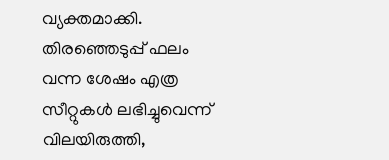വ്യക്തമാക്കി. തിരഞ്ഞെടുപ്പ് ഫലം വന്ന ശേഷം എത്ര സീറ്റുകൾ ലഭിച്ചുവെന്ന് വിലയിരുത്തി,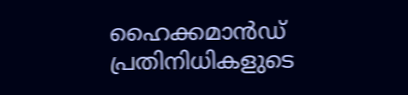ഹൈക്കമാൻഡ് പ്രതിനിധികളുടെ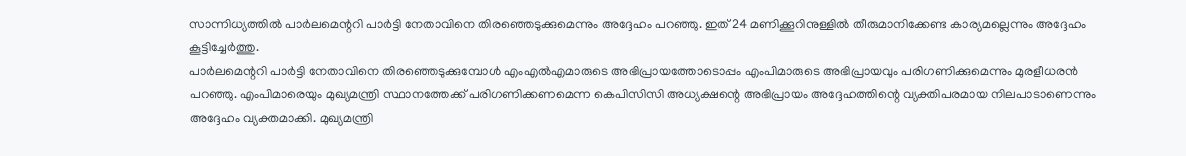സാന്നിധ്യത്തിൽ പാർലമെന്ററി പാർട്ടി നേതാവിനെ തിരഞ്ഞെടുക്കുമെന്നും അദ്ദേഹം പറഞ്ഞു. ഇത് 24 മണിക്കൂറിനുള്ളിൽ തീരുമാനിക്കേണ്ട കാര്യമല്ലെന്നും അദ്ദേഹം കൂട്ടിച്ചേർത്തു.
പാർലമെന്ററി പാർട്ടി നേതാവിനെ തിരഞ്ഞെടുക്കുമ്പോൾ എംഎൽഎമാരുടെ അഭിപ്രായത്തോടൊപ്പം എംപിമാരുടെ അഭിപ്രായവും പരിഗണിക്കുമെന്നും മുരളീധരൻ പറഞ്ഞു. എംപിമാരെയും മുഖ്യമന്ത്രി സ്ഥാനത്തേക്ക് പരിഗണിക്കണമെന്ന കെപിസിസി അധ്യക്ഷന്റെ അഭിപ്രായം അദ്ദേഹത്തിന്റെ വ്യക്തിപരമായ നിലപാടാണെന്നും അദ്ദേഹം വ്യക്തമാക്കി. മുഖ്യമന്ത്രി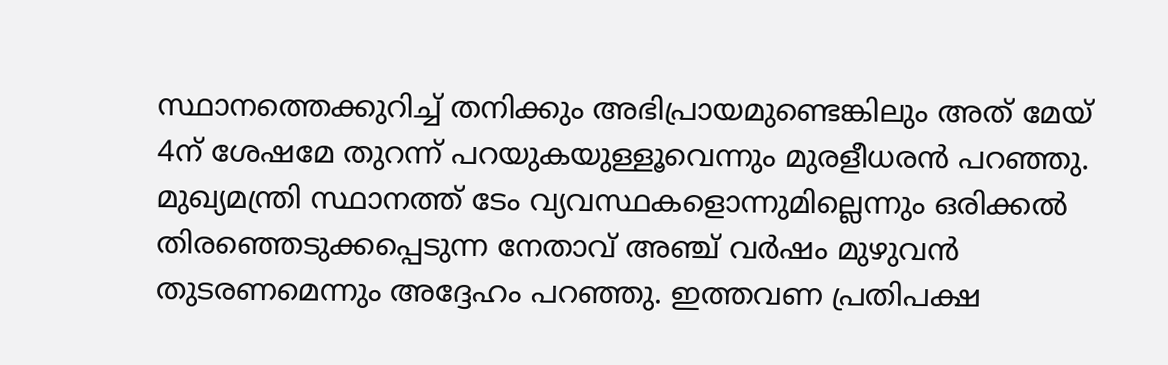സ്ഥാനത്തെക്കുറിച്ച് തനിക്കും അഭിപ്രായമുണ്ടെങ്കിലും അത് മേയ് 4ന് ശേഷമേ തുറന്ന് പറയുകയുള്ളൂവെന്നും മുരളീധരൻ പറഞ്ഞു.
മുഖ്യമന്ത്രി സ്ഥാനത്ത് ടേം വ്യവസ്ഥകളൊന്നുമില്ലെന്നും ഒരിക്കൽ തിരഞ്ഞെടുക്കപ്പെടുന്ന നേതാവ് അഞ്ച് വർഷം മുഴുവൻ തുടരണമെന്നും അദ്ദേഹം പറഞ്ഞു. ഇത്തവണ പ്രതിപക്ഷ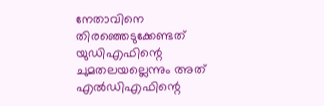നേതാവിനെ തിരഞ്ഞെടുക്കേണ്ടത് യുഡിഎഫിന്റെ ചുമതലയല്ലെന്നും അത് എൽഡിഎഫിന്റെ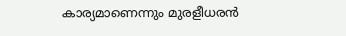കാര്യമാണെന്നും മുരളീധരൻ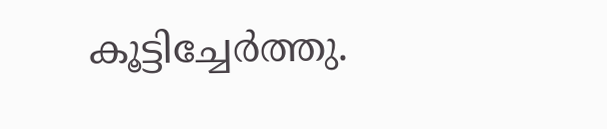കൂട്ടിച്ചേർത്തു.